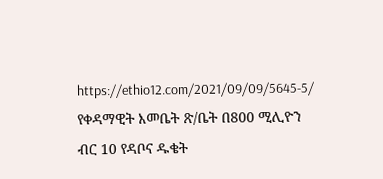https://ethio12.com/2021/09/09/5645-5/
የቀዳማዊት እመቤት ጽ/ቤት በ800 ሚሊዮን ብር 10 የዳቦና ዱቄት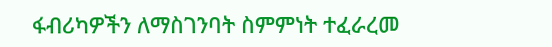ፋብሪካዎችን ለማስገንባት ስምምነት ተፈራረመ